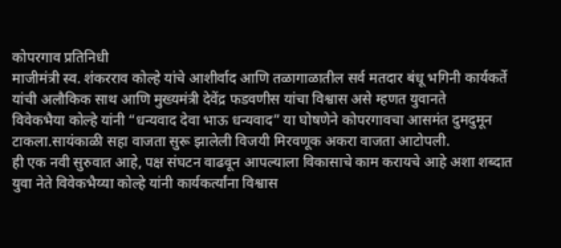कोपरगाव प्रतिनिधी
माजीमंत्री स्व. शंकरराव कोल्हे यांचे आशीर्वाद आणि तळागाळातील सर्व मतदार बंधू भगिनी कार्यकर्ते यांची अलौकिक साथ आणि मुख्यमंत्री देवेंद्र फडवणीस यांचा विश्वास असे म्हणत युवानते
विवेकभैया कोल्हे यांनी “धन्यवाद देवा भाऊ धन्यवाद” या घोषणेने कोपरगावचा आसमंत दुमदुमून टाकला.सायंकाळी सहा वाजता सुरू झालेली विजयी मिरवणूक अकरा वाजता आटोपली.
ही एक नवी सुरुवात आहे, पक्ष संघटन वाढवून आपल्याला विकासाचे काम करायचे आहे अशा शब्दात युवा नेते विवेकभैय्या कोल्हे यांनी कार्यकर्त्यांना विश्वास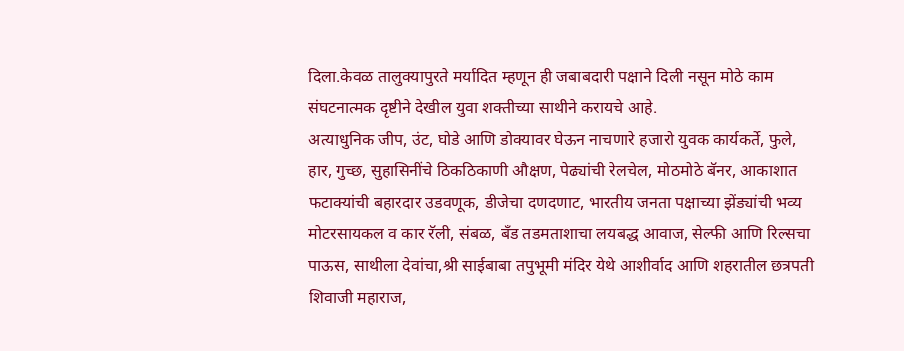दिला.केवळ तालुक्यापुरते मर्यादित म्हणून ही जबाबदारी पक्षाने दिली नसून मोठे काम संघटनात्मक दृष्टीने देखील युवा शक्तीच्या साथीने करायचे आहे.
अत्याधुनिक जीप, उंट, घोडे आणि डोक्यावर घेऊन नाचणारे हजारो युवक कार्यकर्ते, फुले, हार, गुच्छ, सुहासिनींचे ठिकठिकाणी औक्षण, पेढ्यांची रेलचेल, मोठमोठे बॅनर, आकाशात फटाक्यांची बहारदार उडवणूक, डीजेचा दणदणाट, भारतीय जनता पक्षाच्या झेंड्यांची भव्य मोटरसायकल व कार रॅली, संबळ, बँड तडमताशाचा लयबद्ध आवाज, सेल्फी आणि रिल्सचा पाऊस, साथीला देवांचा,श्री साईबाबा तपुभूमी मंदिर येथे आशीर्वाद आणि शहरातील छत्रपती शिवाजी महाराज,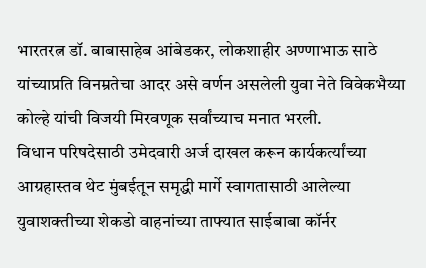भारतरत्न डॉ. बाबासाहेब आंबेडकर, लोकशाहीर अण्णाभाऊ साठे यांच्याप्रति विनम्रतेचा आदर असे वर्णन असलेली युवा नेते विवेकभैय्या कोल्हे यांची विजयी मिरवणूक सर्वांच्याच मनात भरली.
विधान परिषदेसाठी उमेदवारी अर्ज दाखल करून कार्यकर्त्यांच्या आग्रहास्तव थेट मुंबईतून समृद्धी मार्गे स्वागतासाठी आलेल्या युवाशक्तीच्या शेकडो वाहनांच्या ताफ्यात साईबाबा कॉर्नर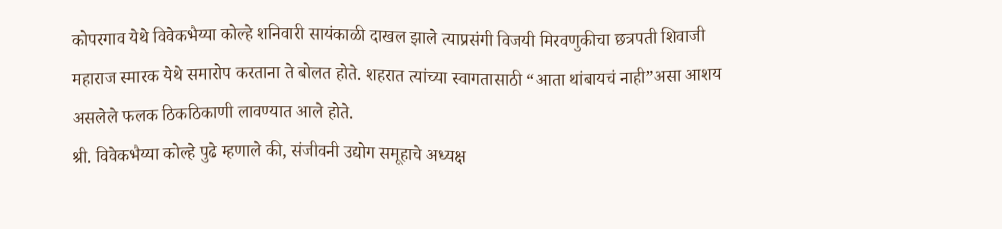कोपरगाव येथे विवेकभैय्या कोल्हे शनिवारी सायंकाळी दाखल झाले त्याप्रसंगी विजयी मिरवणुकीचा छत्रपती शिवाजी महाराज स्मारक येथे समारोप करताना ते बोलत होते. शहरात त्यांच्या स्वागतासाठी “आता थांबायचं नाही”असा आशय असलेले फलक ठिकठिकाणी लावण्यात आले होते.
श्री. विवेकभैय्या कोल्हे पुढे म्हणाले की, संजीवनी उद्योग समूहाचे अध्यक्ष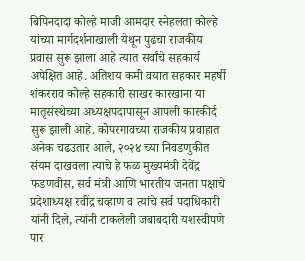बिपिनदादा कोल्हे माजी आमदार स्नेहलता कोल्हे यांच्या मार्गदर्शनाखाली येथून पुढचा राजकीय प्रवास सुरू झाला आहे त्यात सर्वांचे सहकार्य अपेक्षित आहे. अतिशय कमी वयात सहकार महर्षी शंकरराव कोल्हे सहकारी साखर कारखाना या मातृसंस्थेच्या अध्यक्षपदापासून आपली कारकीर्द सुरू झाली आहे. कोपरगावच्या राजकीय प्रवाहात अनेक चढउतार आले, २०२४ च्या निवडणुकीत संयम दाखवला त्याचे हे फळ मुख्यमंत्री देवेंद्र फडणवीस, सर्व मंत्री आणि भारतीय जनता पक्षाचे प्रदेशाध्यक्ष रवींद्र चव्हाण व त्यांचे सर्व पदाधिकारी यांनी दिले, त्यांनी टाकलेली जबाबदारी यशस्वीपणे पार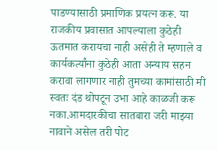पाडण्यासाठी प्रमाणिक प्रयत्न करू. या राजकीय प्रवासात आपल्याला कुठेही ऊतमात करायचा नाही असेही ते म्हणाले व कार्यकर्त्यांना कुठेही आता अन्याय सहन करावा लागणार नाही तुमच्या कामांसाठी मी स्वतः दंड थोपटून उभा आहे काळजी करू नका.आमदारकीचा सातबारा जरी माझ्या नावाने असेल तरी पोट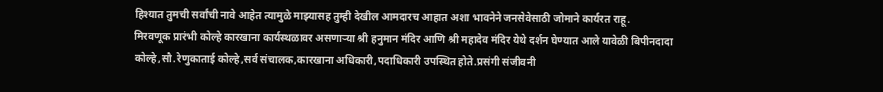हिश्यात तुमची सर्वांची नावे आहेत त्यामुळे माझ्यासह तुम्ही देखील आमदारच आहात अशा भावनेने जनसेवेसाठी जोमाने कार्यरत राहू.
मिरवणूक प्रारंभी कोल्हे कारखाना कार्यस्थळावर असणाऱ्या श्री हनुमान मंदिर आणि श्री महादेव मंदिर येथे दर्शन घेण्यात आले यावेळी बिपीनदादा कोल्हे,सौ.रेणुकाताई कोल्हे,सर्व संचालक,कारखाना अधिकारी,पदाधिकारी उपस्थित होते.प्रसंगी संजीवनी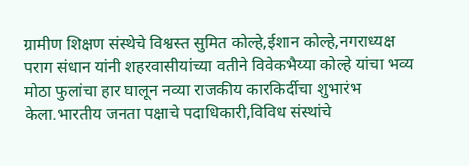ग्रामीण शिक्षण संस्थेचे विश्वस्त सुमित कोल्हे,ईशान कोल्हे,नगराध्यक्ष पराग संधान यांनी शहरवासीयांच्या वतीने विवेकभैय्या कोल्हे यांचा भव्य मोठा फुलांचा हार घालून नव्या राजकीय कारकिर्दीचा शुभारंभ केला.भारतीय जनता पक्षाचे पदाधिकारी,विविध संस्थांचे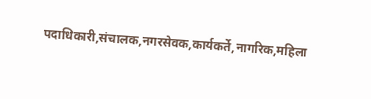पदाधिकारी,संचालक,नगरसेवक,कार्यकर्ते,नागरिक,महिला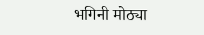भगिनी मोठ्या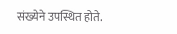संख्येने उपस्थित होते.